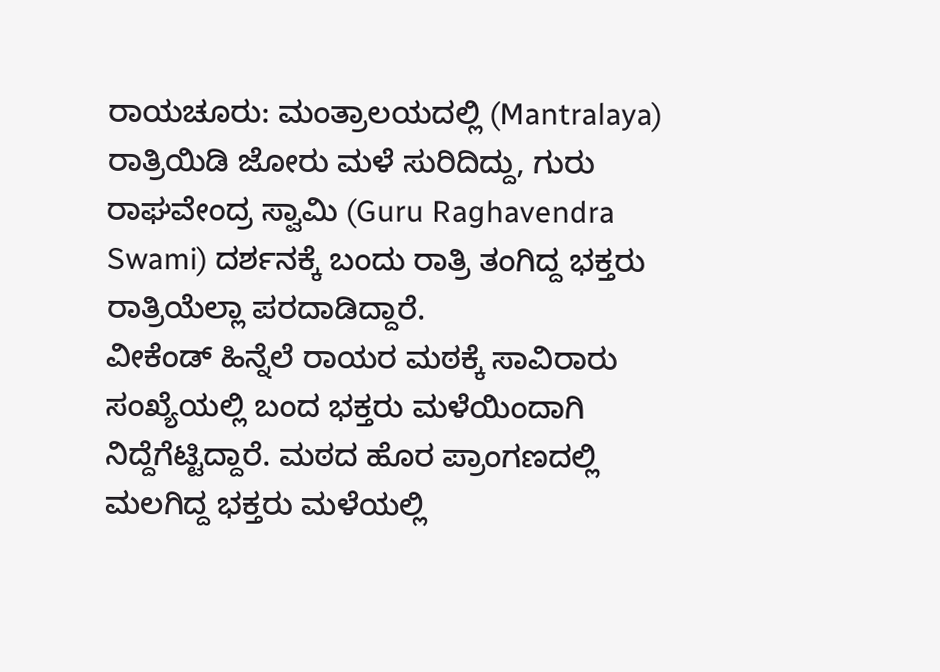ರಾಯಚೂರು: ಮಂತ್ರಾಲಯದಲ್ಲಿ (Mantralaya) ರಾತ್ರಿಯಿಡಿ ಜೋರು ಮಳೆ ಸುರಿದಿದ್ದು, ಗುರು ರಾಘವೇಂದ್ರ ಸ್ವಾಮಿ (Guru Raghavendra Swami) ದರ್ಶನಕ್ಕೆ ಬಂದು ರಾತ್ರಿ ತಂಗಿದ್ದ ಭಕ್ತರು ರಾತ್ರಿಯೆಲ್ಲಾ ಪರದಾಡಿದ್ದಾರೆ.
ವೀಕೆಂಡ್ ಹಿನ್ನೆಲೆ ರಾಯರ ಮಠಕ್ಕೆ ಸಾವಿರಾರು ಸಂಖ್ಯೆಯಲ್ಲಿ ಬಂದ ಭಕ್ತರು ಮಳೆಯಿಂದಾಗಿ ನಿದ್ದೆಗೆಟ್ಟಿದ್ದಾರೆ. ಮಠದ ಹೊರ ಪ್ರಾಂಗಣದಲ್ಲಿ ಮಲಗಿದ್ದ ಭಕ್ತರು ಮಳೆಯಲ್ಲಿ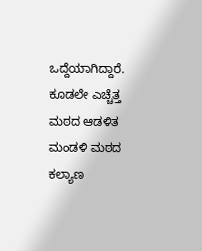ಒದ್ದೆಯಾಗಿದ್ದಾರೆ. ಕೂಡಲೇ ಎಚ್ಚೆತ್ತ ಮಠದ ಆಡಳಿತ ಮಂಡಳಿ ಮಠದ ಕಲ್ಯಾಣ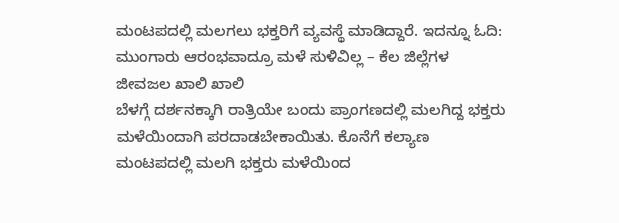ಮಂಟಪದಲ್ಲಿ ಮಲಗಲು ಭಕ್ತರಿಗೆ ವ್ಯವಸ್ಥೆ ಮಾಡಿದ್ದಾರೆ. ಇದನ್ನೂ ಓದಿ: ಮುಂಗಾರು ಆರಂಭವಾದ್ರೂ ಮಳೆ ಸುಳಿವಿಲ್ಲ – ಕೆಲ ಜಿಲ್ಲೆಗಳ ಜೀವಜಲ ಖಾಲಿ ಖಾಲಿ
ಬೆಳಗ್ಗೆ ದರ್ಶನಕ್ಕಾಗಿ ರಾತ್ರಿಯೇ ಬಂದು ಪ್ರಾಂಗಣದಲ್ಲಿ ಮಲಗಿದ್ದ ಭಕ್ತರು ಮಳೆಯಿಂದಾಗಿ ಪರದಾಡಬೇಕಾಯಿತು. ಕೊನೆಗೆ ಕಲ್ಯಾಣ ಮಂಟಪದಲ್ಲಿ ಮಲಗಿ ಭಕ್ತರು ಮಳೆಯಿಂದ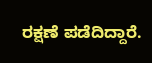ರಕ್ಷಣೆ ಪಡೆದಿದ್ದಾರೆ.